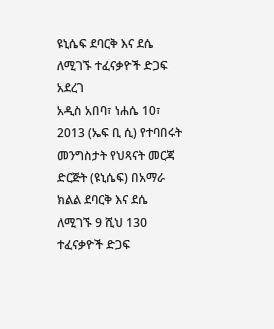ዩኒሴፍ ደባርቅ እና ደሴ ለሚገኙ ተፈናቃዮች ድጋፍ አደረገ
አዲስ አበባ፣ ነሐሴ 10፣ 2013 (ኤፍ ቢ ሲ) የተባበሩት መንግስታት የህጻናት መርጃ ድርጅት (ዩኒሴፍ) በአማራ ክልል ደባርቅ እና ደሴ ለሚገኙ 9 ሺህ 130 ተፈናቃዮች ድጋፍ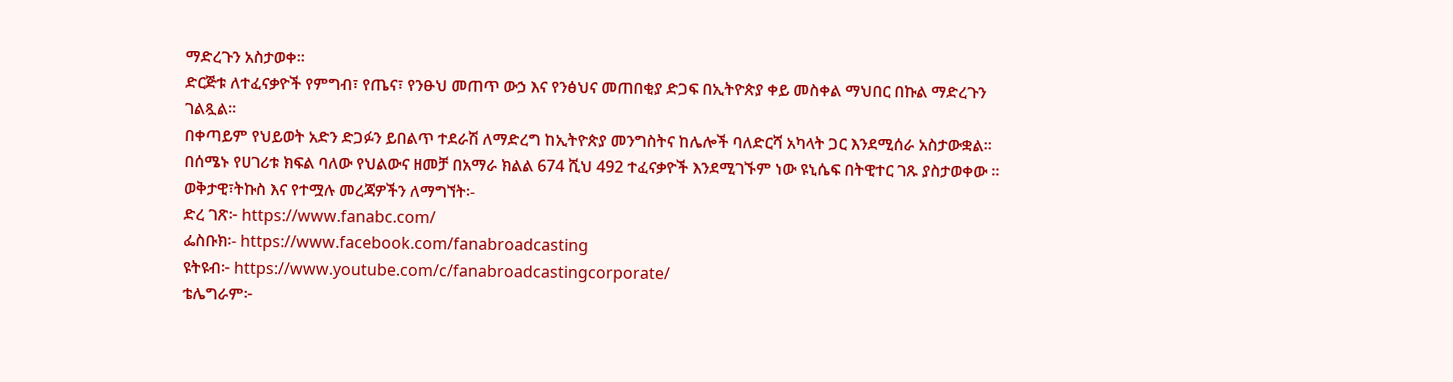ማድረጉን አስታወቀ።
ድርጅቱ ለተፈናቃዮች የምግብ፣ የጤና፣ የንፁህ መጠጥ ውኃ እና የንፅህና መጠበቂያ ድጋፍ በኢትዮጵያ ቀይ መስቀል ማህበር በኩል ማድረጉን ገልጿል።
በቀጣይም የህይወት አድን ድጋፉን ይበልጥ ተደራሽ ለማድረግ ከኢትዮጵያ መንግስትና ከሌሎች ባለድርሻ አካላት ጋር እንደሚሰራ አስታውቋል።
በሰሜኑ የሀገሪቱ ክፍል ባለው የህልውና ዘመቻ በአማራ ክልል 674 ሺህ 492 ተፈናቃዮች እንደሚገኙም ነው ዩኒሴፍ በትዊተር ገጹ ያስታወቀው ።
ወቅታዊ፣ትኩስ እና የተሟሉ መረጃዎችን ለማግኘት፡-
ድረ ገጽ፦ https://www.fanabc.com/
ፌስቡክ፡- https://www.facebook.com/fanabroadcasting
ዩትዩብ፦ https://www.youtube.com/c/fanabroadcastingcorporate/
ቴሌግራም፦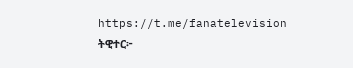https://t.me/fanatelevision
ትዊተር፦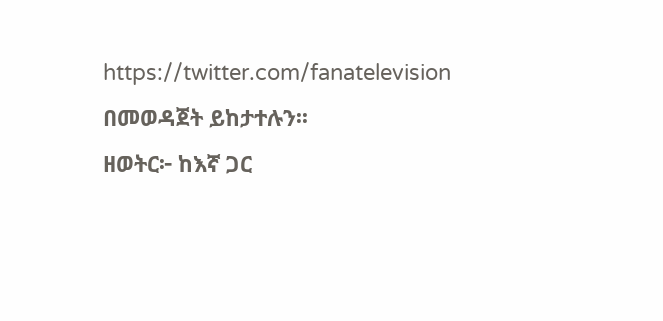https://twitter.com/fanatelevision በመወዳጀት ይከታተሉን፡፡
ዘወትር፦ ከእኛ ጋር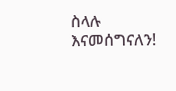ስላሉ እናመሰግናለን!